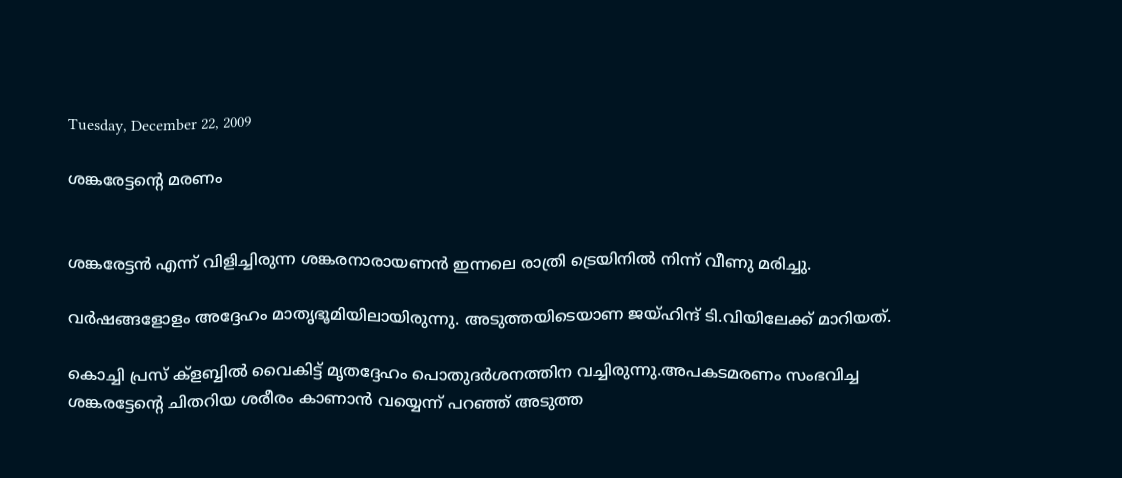Tuesday, December 22, 2009

ശങ്കരേട്ടന്റെ മരണം


ശങ്കരേട്ടന്‍ എന്ന് വിളിച്ചിരുന്ന ശങ്കരനാരായണന്‍ ഇന്നലെ രാത്രി ട്രെയിനില്‍ നിന്ന് വീണു മരിച്ചു.

വര്‍ഷങ്ങളോളം അദ്ദേഹം മാതൃഭൂമിയിലായിരുന്നു. അടുത്തയിടെയാണ ജയ്ഹിന്ദ് ടി.വിയിലേക്ക് മാറിയത്.

കൊച്ചി പ്രസ് ക്ളബ്ബില്‍ വൈകിട്ട് മൃതദ്ദേഹം പൊതുദര്‍ശനത്തിന വച്ചിരുന്നു.അപകടമരണം സംഭവിച്ച ശങ്കരട്ടേന്റെ ചിതറിയ ശരീരം കാണാന്‍ വയ്യെന്ന് പറഞ്ഞ് അടുത്ത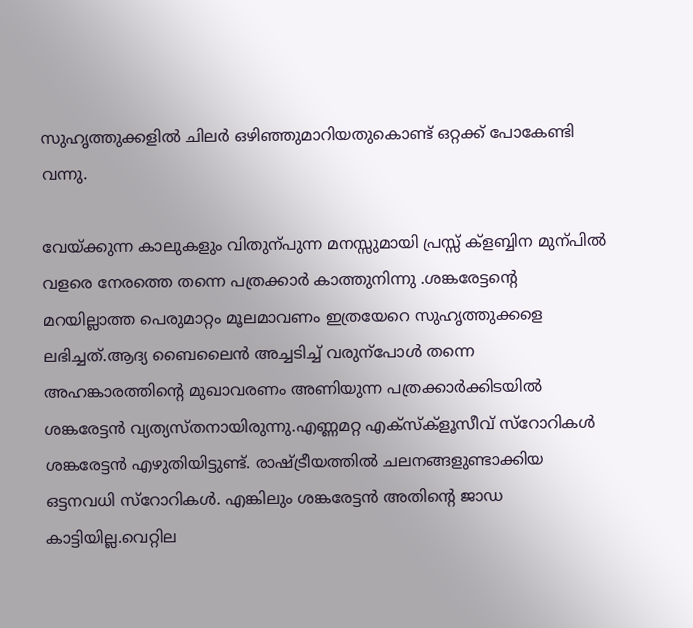സുഹൃത്തുക്കളില്‍ ചിലര്‍ ഒഴിഞ്ഞുമാറിയതുകൊണ്ട് ഒറ്റക്ക് പോകേണ്ടി വന്നു.

വേയ്ക്കുന്ന കാലുകളും വിതുന്പുന്ന മനസ്സുമായി പ്രസ്സ് ക്ളബ്ബിന മുന്പില്‍ വളരെ നേരത്തെ തന്നെ പത്രക്കാര്‍ കാത്തുനിന്നു .ശങ്കരേട്ടന്റെ മറയില്ലാത്ത പെരുമാറ്റം മൂലമാവണം ഇത്രയേറെ സുഹൃത്തുക്കളെ ലഭിച്ചത്.ആദ്യ ബൈലൈന്‍ അച്ചടിച്ച് വരുന്പോള്‍ തന്നെ അഹങ്കാരത്തിന്റെ മുഖാവരണം അണിയുന്ന പത്രക്കാര്‍ക്കിടയില്‍ ശങ്കരേട്ടന്‍ വ്യത്യസ്തനായിരുന്നു.എണ്ണമറ്റ എക്സ്ക്ളൂസീവ് സ്റോറികള്‍ ശങ്കരേട്ടന്‍ എഴുതിയിട്ടുണ്ട്. രാഷ്ട്രീയത്തില്‍ ചലനങ്ങളുണ്ടാക്കിയ ഒട്ടനവധി സ്റോറികള്‍. എങ്കിലും ശങ്കരേട്ടന്‍ അതിന്റെ ജാഡ കാട്ടിയില്ല.വെറ്റില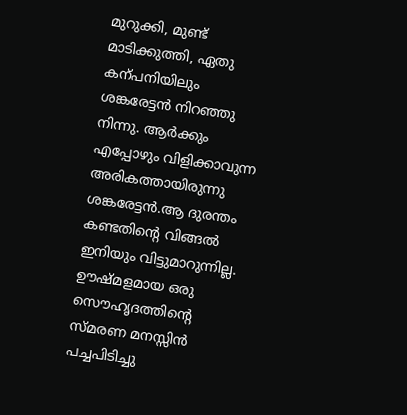മുറുക്കി, മുണ്ട് മാടിക്കുത്തി, ഏതു കന്പനിയിലും ശങ്കരേട്ടന്‍ നിറഞ്ഞു നിന്നു. ആര്‍ക്കും എപ്പോഴും വിളിക്കാവുന്ന അരികത്തായിരുന്നു ശങ്കരേട്ടന്‍.ആ ദുരന്തം കണ്ടതിന്റെ വിങ്ങല്‍ ഇനിയും വിട്ടുമാറുന്നില്ല. ഊഷ്മളമായ ഒരു സൌഹൃദത്തിന്റെ സ്മരണ മനസ്സിന്‍ പച്ചപിടിച്ചു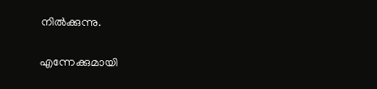നില്‍ക്കുന്നു.

എന്നേക്കുമായി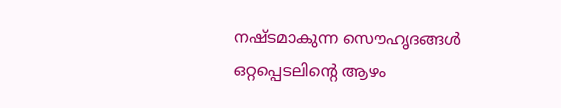നഷ്ടമാകുന്ന സൌഹൃദങ്ങള്‍ ഒറ്റപ്പെടലിന്റെ ആഴം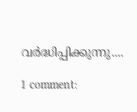വര്‍ദ്ധിപ്പിക്കുന്നു....

1 comment: